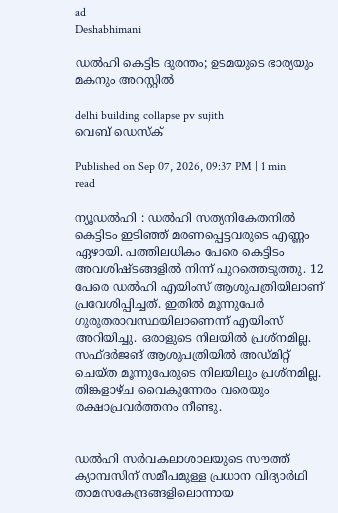ad
Deshabhimani

ഡൽഹി കെട്ടിട ദുരന്തം; ഉടമയുടെ ഭാര്യയും മകനും അറസ്റ്റിൽ

delhi building collapse pv sujith
വെബ് ഡെസ്ക്

Published on Sep 07, 2026, 09:37 PM | 1 min read

ന്യ‍ൂ‍ഡൽഹി : ഡൽഹി സത്യനികേതനിൽ കെട്ടിടം ഇടിഞ്ഞ്‌ മരണപ്പെട്ടവരുടെ എണ്ണം ഏഴായി. പത്തിലധികം പേരെ കെട്ടിടം അവശിഷ്ടങ്ങളിൽ നിന്ന്‌ പുറത്തെടുത്തു. 12 പേരെ ഡൽഹി എയിംസ്‌ ആശുപത്രിയിലാണ്‌ പ്രവേശിപ്പിച്ചത്‌. ഇതിൽ മൂ‍ന്നുപേർ ഗുരുതരാവസ്ഥയിലാണെന്ന്‌ എയിംസ്‌ അറിയിച്ചു. ഒരാളുടെ നിലയിൽ പ്രശ്‌നമില്ല. സഫ്‌ദർജങ് ആശുപത്രിയിൽ അഡ്‌മിറ്റ്‌ ചെയ്ത മൂന്നുപേരുടെ നിലയിലും പ്രശ്‌നമില്ല. തിങ്കളാഴ്‌ച വൈകുന്നേരം വരെയും രക്ഷാപ്രവർത്തനം നീണ്ടു.


ഡൽഹി സർവകലാശാലയുടെ സൗത്ത് ക്യാമ്പസിന് സമീപമുള്ള പ്രധാന വിദ്യാർഥി താമസകേന്ദ്രങ്ങളിലൊന്നായ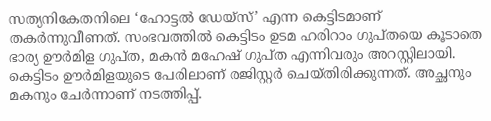സത്യനികേതനിലെ ‘ഹോട്ടൽ ഡേയ്‌സ്‌’ എന്ന കെട്ടിടമാണ് തകർന്നുവീണത്. സംഭവത്തിൽ കെട്ടിടം ഉടമ ഹരിറാം ഗുപ്‌തയെ കൂടാതെ ഭാര്യ ഉ‍ൗർമിള ഗുപ്‌ത, മകൻ മഹേഷ്‌ ഗുപ്‌ത എന്നിവരും അറസ്റ്റിലായി. കെട്ടിടം ഉ‍ൗർമിളയുടെ പേരിലാണ്‌ രജിസ്റ്റർ ചെയ്തിരിക്കുന്നത്‌. അച്ഛനും മകനും ചേർന്നാണ്‌ നടത്തിപ്പ്‌.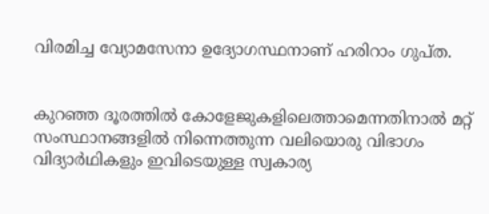വിരമിച്ച വ്യോമസേനാ ഉദ്യോഗസ്ഥനാണ്‌ ഹരിറാം ഗുപ്‌ത.


കുറഞ്ഞ ദൂരത്തിൽ കോളേജുകളിലെത്താമെന്നതിനാൽ മറ്റ് സംസ്ഥാനങ്ങളിൽ നിന്നെത്തുന്ന വലിയൊരു വിഭാഗം വിദ്യാർഥികളും ഇവിടെയുള്ള സ്വകാര്യ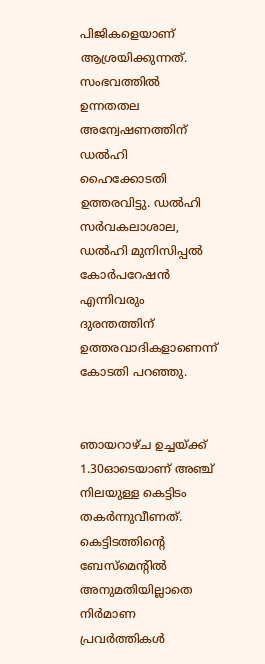പിജികളെയാണ് ആശ്രയിക്കുന്നത്. സംഭവത്തിൽ ഉന്നതതല അന്വേഷണത്തിന്‌ ഡൽഹി ഹൈക്കോടതി ഉത്തരവിട്ടു. ഡൽഹി സർവകലാശാല, ഡൽഹി മുനിസിപ്പൽ കോർപറേഷൻ എന്നിവരും ദുരന്തത്തിന്‌ ഉത്തരവാദികളാണെന്ന്‌ കോടതി പറഞ്ഞു.


ഞായറാഴ്ച ഉച്ചയ്ക്ക് 1.30ഓടെയാണ് അഞ്ച് നിലയുള്ള കെട്ടിടം തകർന്നുവീണത്. കെട്ടിടത്തിന്റെ ബേസ്മെന്റിൽ അനുമതിയില്ലാതെ നിർമാണ പ്രവർത്തികൾ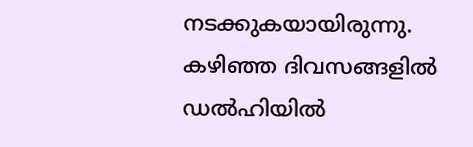നടക്കുകയായിരുന്നു. കഴിഞ്ഞ ദിവസങ്ങളിൽ ഡൽഹിയിൽ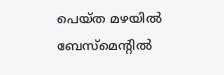പെയ്ത മഴയിൽ ബേസ്മെന്റിൽ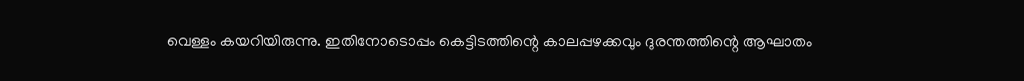വെള്ളം കയറിയിരുന്നു. ഇതിനോടൊപ്പം കെട്ടിടത്തിന്റെ കാലപ്പഴക്കവും ദുരന്തത്തിന്റെ ആഘാതം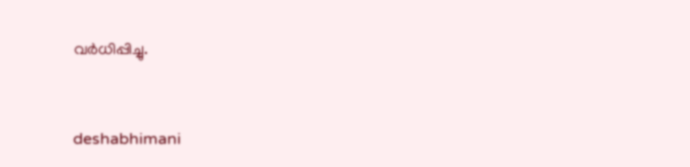വർധിപ്പിച്ചു.



deshabhimani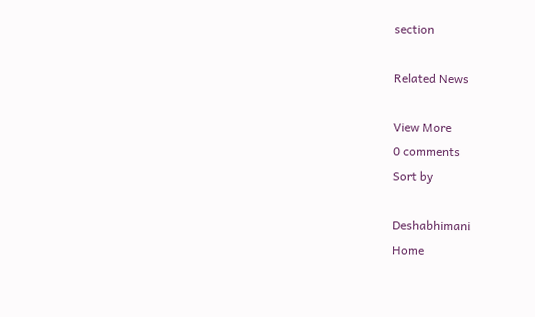section

Related News

View More
0 comments
Sort by

Deshabhimani
Home